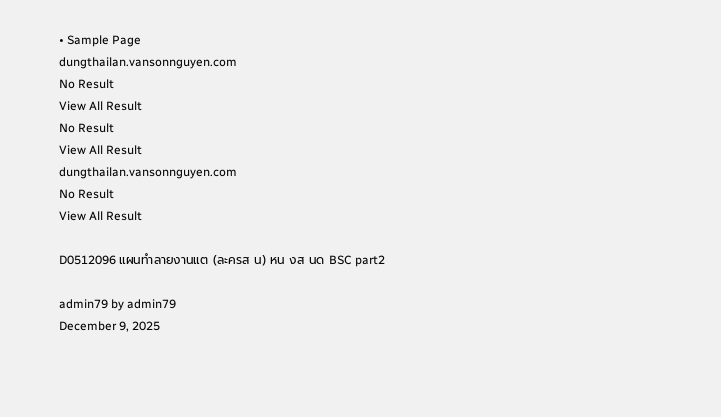• Sample Page
dungthailan.vansonnguyen.com
No Result
View All Result
No Result
View All Result
dungthailan.vansonnguyen.com
No Result
View All Result

D0512096 แผนทำลายงานแต (ละครส น) หน งส นด BSC part2

admin79 by admin79
December 9, 2025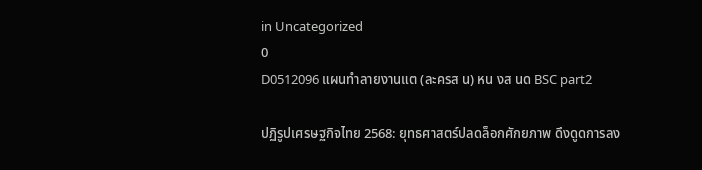in Uncategorized
0
D0512096 แผนทำลายงานแต (ละครส น) หน งส นด BSC part2

ปฏิรูปเศรษฐกิจไทย 2568: ยุทธศาสตร์ปลดล็อกศักยภาพ ดึงดูดการลง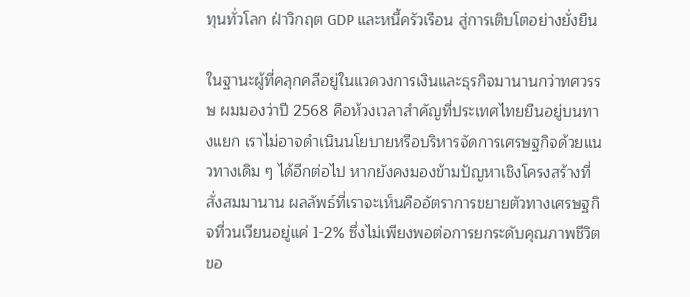ทุนทั่วโลก ฝ่าวิกฤต GDP และหนี้ครัวเรือน สู่การเติบโตอย่างยั่งยืน

ในฐานะผู้ที่คลุกคลีอยู่ในแวดวงการเงินและธุรกิจมานานกว่าทศวรรษ ผมมองว่าปี 2568 คือห้วงเวลาสำคัญที่ประเทศไทยยืนอยู่บนทางแยก เราไม่อาจดำเนินนโยบายหรือบริหารจัดการเศรษฐกิจด้วยแนวทางเดิม ๆ ได้อีกต่อไป หากยังคงมองข้ามปัญหาเชิงโครงสร้างที่สั่งสมมานาน ผลลัพธ์ที่เราจะเห็นคืออัตราการขยายตัวทางเศรษฐกิจที่วนเวียนอยู่แค่ 1-2% ซึ่งไม่เพียงพอต่อการยกระดับคุณภาพชีวิตขอ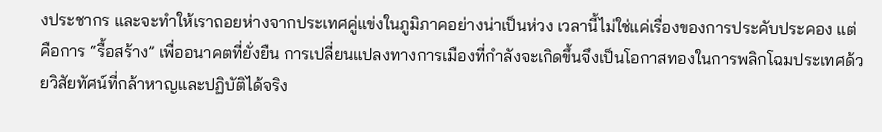งประชากร และจะทำให้เราถอยห่างจากประเทศคู่แข่งในภูมิภาคอย่างน่าเป็นห่วง เวลานี้ไม่ใช่แค่เรื่องของการประคับประคอง แต่คือการ “รื้อสร้าง” เพื่ออนาคตที่ยั่งยืน การเปลี่ยนแปลงทางการเมืองที่กำลังจะเกิดขึ้นจึงเป็นโอกาสทองในการพลิกโฉมประเทศด้วยวิสัยทัศน์ที่กล้าหาญและปฏิบัติได้จริง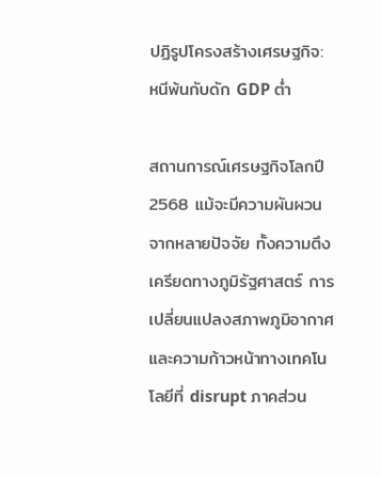ปฏิรูปโครงสร้างเศรษฐกิจ: หนีพ้นกับดัก GDP ต่ำ

สถานการณ์เศรษฐกิจโลกปี 2568 แม้จะมีความผันผวนจากหลายปัจจัย ทั้งความตึงเครียดทางภูมิรัฐศาสตร์ การเปลี่ยนแปลงสภาพภูมิอากาศ และความก้าวหน้าทางเทคโนโลยีที่ disrupt ภาคส่วน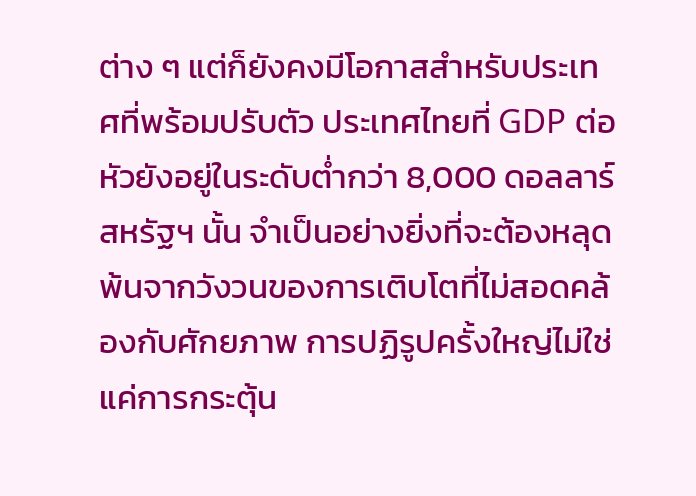ต่าง ๆ แต่ก็ยังคงมีโอกาสสำหรับประเทศที่พร้อมปรับตัว ประเทศไทยที่ GDP ต่อหัวยังอยู่ในระดับต่ำกว่า 8,000 ดอลลาร์สหรัฐฯ นั้น จำเป็นอย่างยิ่งที่จะต้องหลุดพ้นจากวังวนของการเติบโตที่ไม่สอดคล้องกับศักยภาพ การปฏิรูปครั้งใหญ่ไม่ใช่แค่การกระตุ้น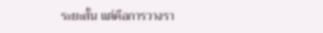ระยะสั้น แต่คือการวางรา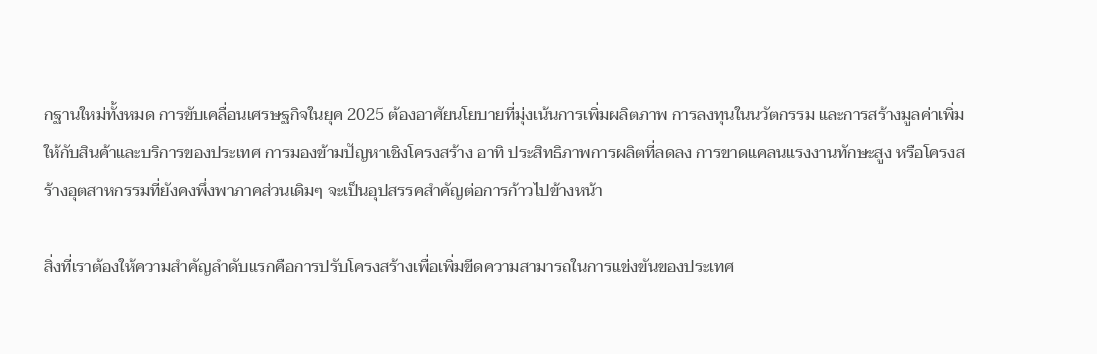กฐานใหม่ทั้งหมด การขับเคลื่อนเศรษฐกิจในยุค 2025 ต้องอาศัยนโยบายที่มุ่งเน้นการเพิ่มผลิตภาพ การลงทุนในนวัตกรรม และการสร้างมูลค่าเพิ่มให้กับสินค้าและบริการของประเทศ การมองข้ามปัญหาเชิงโครงสร้าง อาทิ ประสิทธิภาพการผลิตที่ลดลง การขาดแคลนแรงงานทักษะสูง หรือโครงสร้างอุตสาหกรรมที่ยังคงพึ่งพาภาคส่วนเดิมๆ จะเป็นอุปสรรคสำคัญต่อการก้าวไปข้างหน้า

สิ่งที่เราต้องให้ความสำคัญลำดับแรกคือการปรับโครงสร้างเพื่อเพิ่มขีดความสามารถในการแข่งขันของประเทศ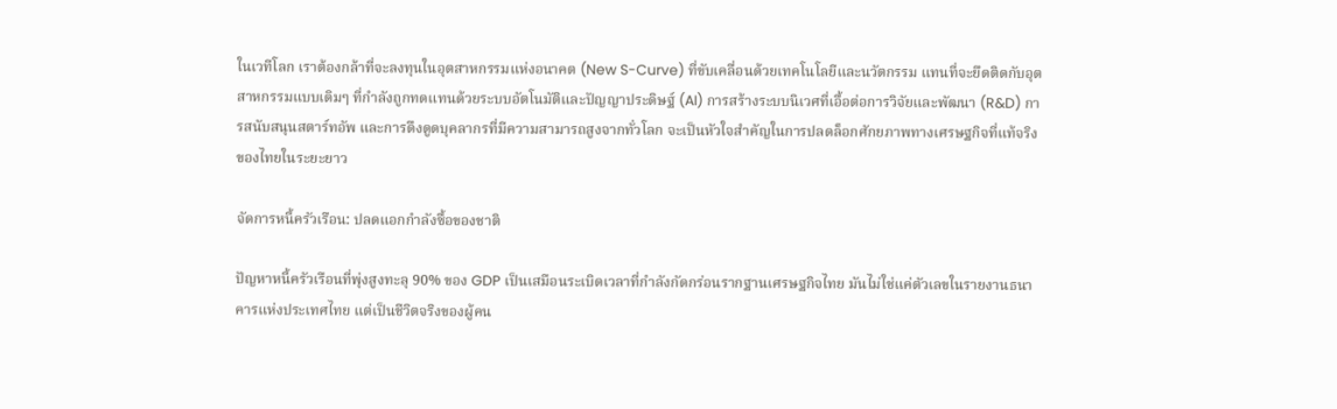ในเวทีโลก เราต้องกล้าที่จะลงทุนในอุตสาหกรรมแห่งอนาคต (New S-Curve) ที่ขับเคลื่อนด้วยเทคโนโลยีและนวัตกรรม แทนที่จะยึดติดกับอุตสาหกรรมแบบเดิมๆ ที่กำลังถูกทดแทนด้วยระบบอัตโนมัติและปัญญาประดิษฐ์ (AI) การสร้างระบบนิเวศที่เอื้อต่อการวิจัยและพัฒนา (R&D) การสนับสนุนสตาร์ทอัพ และการดึงดูดบุคลากรที่มีความสามารถสูงจากทั่วโลก จะเป็นหัวใจสำคัญในการปลดล็อกศักยภาพทางเศรษฐกิจที่แท้จริงของไทยในระยะยาว

จัดการหนี้ครัวเรือน: ปลดแอกกำลังซื้อของชาติ

ปัญหาหนี้ครัวเรือนที่พุ่งสูงทะลุ 90% ของ GDP เป็นเสมือนระเบิดเวลาที่กำลังกัดกร่อนรากฐานเศรษฐกิจไทย มันไม่ใช่แค่ตัวเลขในรายงานธนาคารแห่งประเทศไทย แต่เป็นชีวิตจริงของผู้คน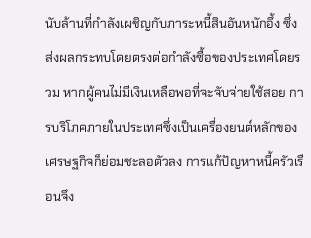นับล้านที่กำลังเผชิญกับภาระหนี้สินอันหนักอึ้ง ซึ่งส่งผลกระทบโดยตรงต่อกำลังซื้อของประเทศโดยรวม หากผู้คนไม่มีเงินเหลือพอที่จะจับจ่ายใช้สอย การบริโภคภายในประเทศซึ่งเป็นเครื่องยนต์หลักของเศรษฐกิจก็ย่อมชะลอตัวลง การแก้ปัญหาหนี้ครัวเรือนจึง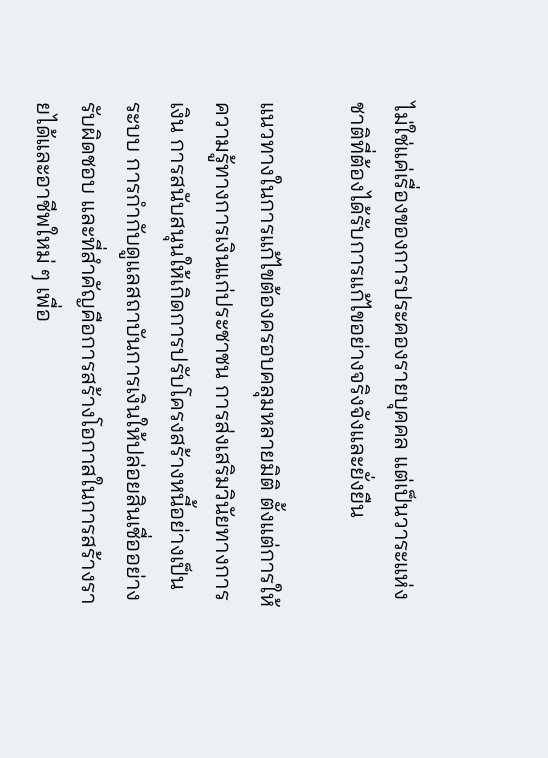ไม่ใช่แค่เรื่องของการประคองรายบุคคล แต่เป็นวาระแห่งชาติที่ต้องได้รับการแก้ไขอย่างจริงจังและยั่งยืน

แนวทางในการแก้ไขต้องครอบคลุมหลายมิติ ตั้งแต่การให้ความรู้ทางการเงินแก่ประชาชน การส่งเสริมวินัยทางการเงิน การสนับสนุนให้เกิดการปรับโครงสร้างหนี้อย่างเป็นระบบ การกำกับดูแลสถาบันการเงินให้ปล่อยสินเชื่ออย่างรับผิดชอบ และที่สำคัญคือการสร้างโอกาสในการสร้างรายได้และอาชีพใหม่ ๆ เพื่อ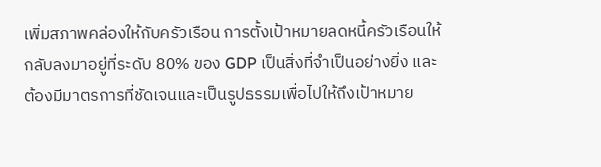เพิ่มสภาพคล่องให้กับครัวเรือน การตั้งเป้าหมายลดหนี้ครัวเรือนให้กลับลงมาอยู่ที่ระดับ 80% ของ GDP เป็นสิ่งที่จำเป็นอย่างยิ่ง และต้องมีมาตรการที่ชัดเจนและเป็นรูปธรรมเพื่อไปให้ถึงเป้าหมาย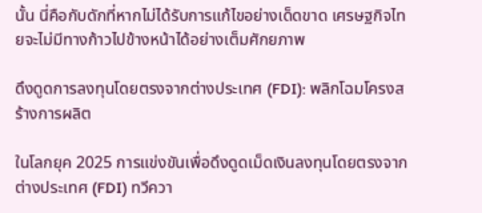นั้น นี่คือกับดักที่หากไม่ได้รับการแก้ไขอย่างเด็ดขาด เศรษฐกิจไทยจะไม่มีทางก้าวไปข้างหน้าได้อย่างเต็มศักยภาพ

ดึงดูดการลงทุนโดยตรงจากต่างประเทศ (FDI): พลิกโฉมโครงสร้างการผลิต

ในโลกยุค 2025 การแข่งขันเพื่อดึงดูดเม็ดเงินลงทุนโดยตรงจากต่างประเทศ (FDI) ทวีควา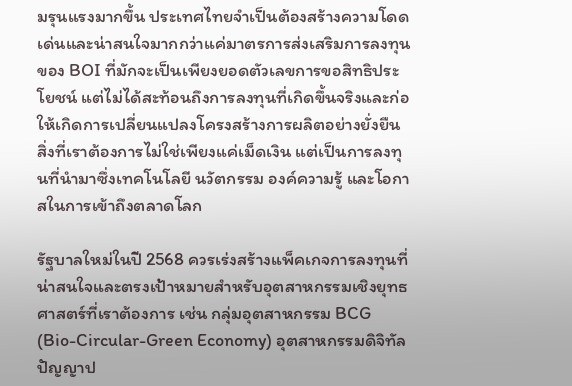มรุนแรงมากขึ้น ประเทศไทยจำเป็นต้องสร้างความโดดเด่นและน่าสนใจมากกว่าแค่มาตรการส่งเสริมการลงทุนของ BOI ที่มักจะเป็นเพียงยอดตัวเลขการขอสิทธิประโยชน์ แต่ไม่ได้สะท้อนถึงการลงทุนที่เกิดขึ้นจริงและก่อให้เกิดการเปลี่ยนแปลงโครงสร้างการผลิตอย่างยั่งยืน สิ่งที่เราต้องการไม่ใช่เพียงแค่เม็ดเงิน แต่เป็นการลงทุนที่นำมาซึ่งเทคโนโลยี นวัตกรรม องค์ความรู้ และโอกาสในการเข้าถึงตลาดโลก

รัฐบาลใหม่ในปี 2568 ควรเร่งสร้างแพ็คเกจการลงทุนที่น่าสนใจและตรงเป้าหมายสำหรับอุตสาหกรรมเชิงยุทธศาสตร์ที่เราต้องการ เช่น กลุ่มอุตสาหกรรม BCG (Bio-Circular-Green Economy) อุตสาหกรรมดิจิทัล ปัญญาป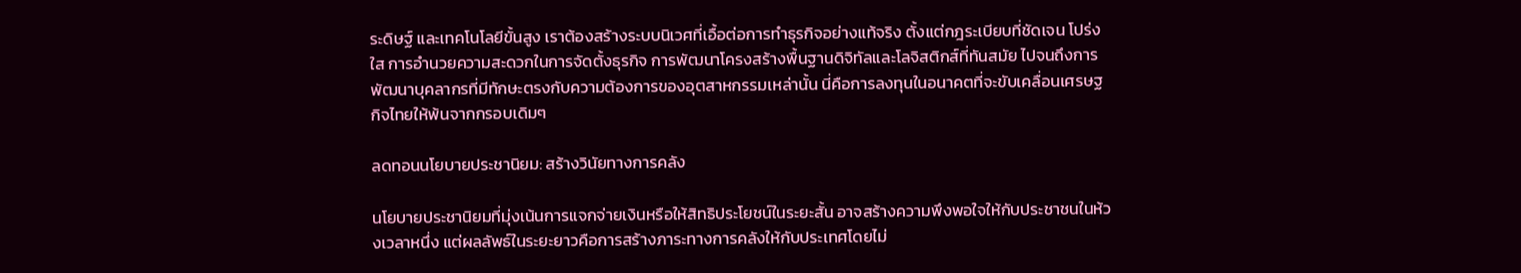ระดิษฐ์ และเทคโนโลยีขั้นสูง เราต้องสร้างระบบนิเวศที่เอื้อต่อการทำธุรกิจอย่างแท้จริง ตั้งแต่กฎระเบียบที่ชัดเจน โปร่งใส การอำนวยความสะดวกในการจัดตั้งธุรกิจ การพัฒนาโครงสร้างพื้นฐานดิจิทัลและโลจิสติกส์ที่ทันสมัย ไปจนถึงการพัฒนาบุคลากรที่มีทักษะตรงกับความต้องการของอุตสาหกรรมเหล่านั้น นี่คือการลงทุนในอนาคตที่จะขับเคลื่อนเศรษฐกิจไทยให้พ้นจากกรอบเดิมๆ

ลดทอนนโยบายประชานิยม: สร้างวินัยทางการคลัง

นโยบายประชานิยมที่มุ่งเน้นการแจกจ่ายเงินหรือให้สิทธิประโยชน์ในระยะสั้น อาจสร้างความพึงพอใจให้กับประชาชนในห้วงเวลาหนึ่ง แต่ผลลัพธ์ในระยะยาวคือการสร้างภาระทางการคลังให้กับประเทศโดยไม่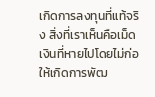เกิดการลงทุนที่แท้จริง สิ่งที่เราเห็นคือเม็ดเงินที่หายไปโดยไม่ก่อให้เกิดการพัฒ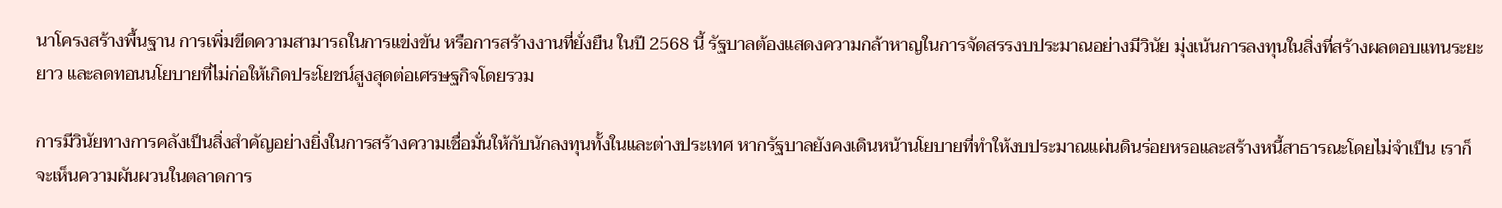นาโครงสร้างพื้นฐาน การเพิ่มขีดความสามารถในการแข่งขัน หรือการสร้างงานที่ยั่งยืน ในปี 2568 นี้ รัฐบาลต้องแสดงความกล้าหาญในการจัดสรรงบประมาณอย่างมีวินัย มุ่งเน้นการลงทุนในสิ่งที่สร้างผลตอบแทนระยะยาว และลดทอนนโยบายที่ไม่ก่อให้เกิดประโยชน์สูงสุดต่อเศรษฐกิจโดยรวม

การมีวินัยทางการคลังเป็นสิ่งสำคัญอย่างยิ่งในการสร้างความเชื่อมั่นให้กับนักลงทุนทั้งในและต่างประเทศ หากรัฐบาลยังคงเดินหน้านโยบายที่ทำให้งบประมาณแผ่นดินร่อยหรอและสร้างหนี้สาธารณะโดยไม่จำเป็น เราก็จะเห็นความผันผวนในตลาดการ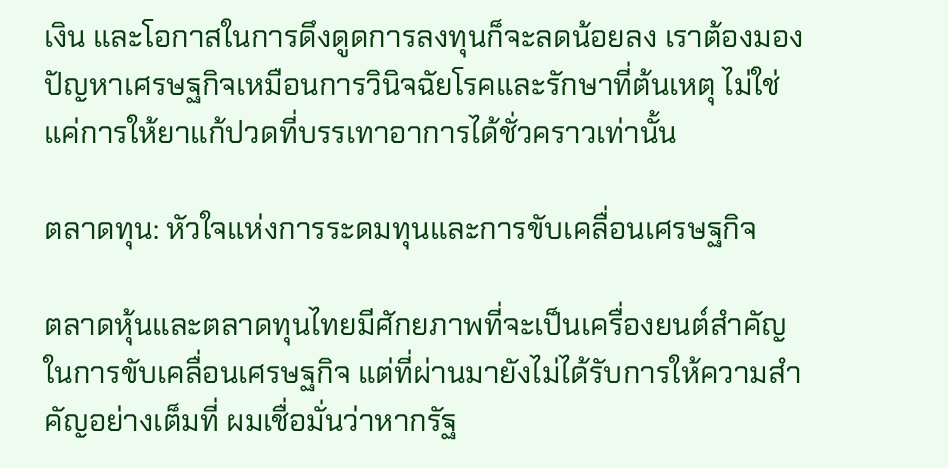เงิน และโอกาสในการดึงดูดการลงทุนก็จะลดน้อยลง เราต้องมองปัญหาเศรษฐกิจเหมือนการวินิจฉัยโรคและรักษาที่ต้นเหตุ ไม่ใช่แค่การให้ยาแก้ปวดที่บรรเทาอาการได้ชั่วคราวเท่านั้น

ตลาดทุน: หัวใจแห่งการระดมทุนและการขับเคลื่อนเศรษฐกิจ

ตลาดหุ้นและตลาดทุนไทยมีศักยภาพที่จะเป็นเครื่องยนต์สำคัญในการขับเคลื่อนเศรษฐกิจ แต่ที่ผ่านมายังไม่ได้รับการให้ความสำคัญอย่างเต็มที่ ผมเชื่อมั่นว่าหากรัฐ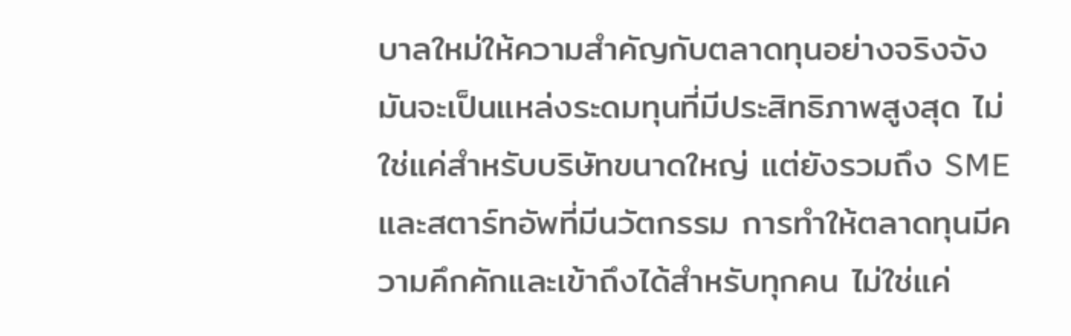บาลใหม่ให้ความสำคัญกับตลาดทุนอย่างจริงจัง มันจะเป็นแหล่งระดมทุนที่มีประสิทธิภาพสูงสุด ไม่ใช่แค่สำหรับบริษัทขนาดใหญ่ แต่ยังรวมถึง SME และสตาร์ทอัพที่มีนวัตกรรม การทำให้ตลาดทุนมีความคึกคักและเข้าถึงได้สำหรับทุกคน ไม่ใช่แค่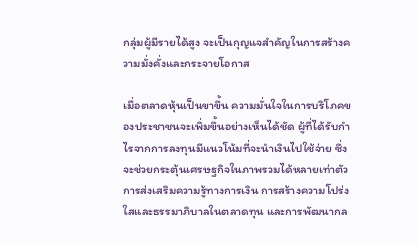กลุ่มผู้มีรายได้สูง จะเป็นกุญแจสำคัญในการสร้างความมั่งคั่งและกระจายโอกาส

เมื่อตลาดหุ้นเป็นขาขึ้น ความมั่นใจในการบริโภคของประชาชนจะเพิ่มขึ้นอย่างเห็นได้ชัด ผู้ที่ได้รับกำไรจากการลงทุนมีแนวโน้มที่จะนำเงินไปใช้จ่าย ซึ่งจะช่วยกระตุ้นเศรษฐกิจในภาพรวมได้หลายเท่าตัว การส่งเสริมความรู้ทางการเงิน การสร้างความโปร่งใสและธรรมาภิบาลในตลาดทุน และการพัฒนากล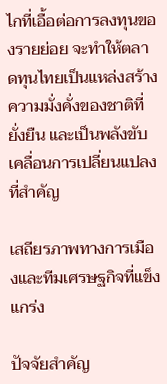ไกที่เอื้อต่อการลงทุนของรายย่อย จะทำให้ตลาดทุนไทยเป็นแหล่งสร้างความมั่งคั่งของชาติที่ยั่งยืน และเป็นพลังขับเคลื่อนการเปลี่ยนแปลงที่สำคัญ

เสถียรภาพทางการเมืองและทีมเศรษฐกิจที่แข็งแกร่ง

ปัจจัยสำคัญ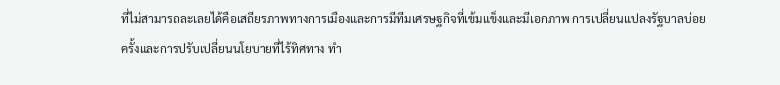ที่ไม่สามารถละเลยได้คือเสถียรภาพทางการเมืองและการมีทีมเศรษฐกิจที่เข้มแข็งและมีเอกภาพ การเปลี่ยนแปลงรัฐบาลบ่อยครั้งและการปรับเปลี่ยนนโยบายที่ไร้ทิศทาง ทำ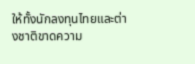ให้ทั้งนักลงทุนไทยและต่างชาติขาดความ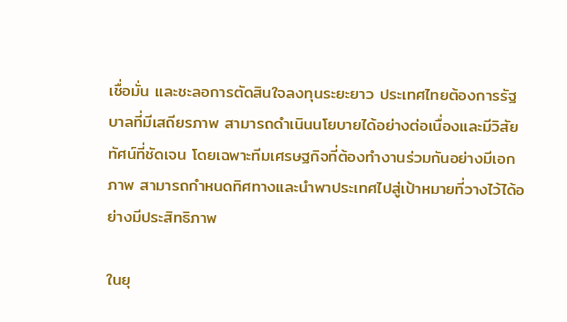เชื่อมั่น และชะลอการตัดสินใจลงทุนระยะยาว ประเทศไทยต้องการรัฐบาลที่มีเสถียรภาพ สามารถดำเนินนโยบายได้อย่างต่อเนื่องและมีวิสัยทัศน์ที่ชัดเจน โดยเฉพาะทีมเศรษฐกิจที่ต้องทำงานร่วมกันอย่างมีเอกภาพ สามารถกำหนดทิศทางและนำพาประเทศไปสู่เป้าหมายที่วางไว้ได้อย่างมีประสิทธิภาพ

ในยุ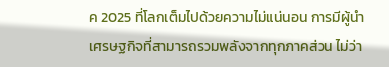ค 2025 ที่โลกเต็มไปด้วยความไม่แน่นอน การมีผู้นำเศรษฐกิจที่สามารถรวมพลังจากทุกภาคส่วน ไม่ว่า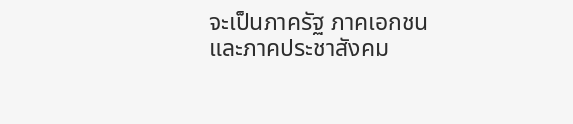จะเป็นภาครัฐ ภาคเอกชน และภาคประชาสังคม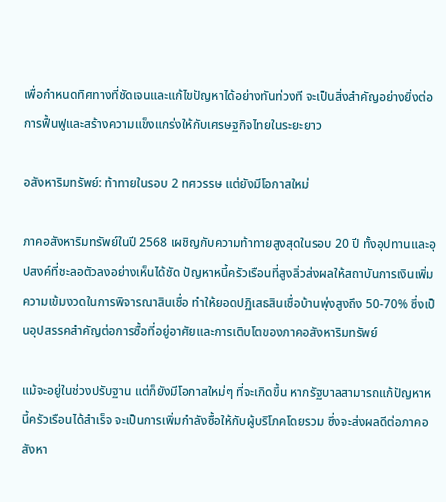เพื่อกำหนดทิศทางที่ชัดเจนและแก้ไขปัญหาได้อย่างทันท่วงที จะเป็นสิ่งสำคัญอย่างยิ่งต่อการฟื้นฟูและสร้างความแข็งแกร่งให้กับเศรษฐกิจไทยในระยะยาว

อสังหาริมทรัพย์: ท้าทายในรอบ 2 ทศวรรษ แต่ยังมีโอกาสใหม่

ภาคอสังหาริมทรัพย์ในปี 2568 เผชิญกับความท้าทายสูงสุดในรอบ 20 ปี ทั้งอุปทานและอุปสงค์ที่ชะลอตัวลงอย่างเห็นได้ชัด ปัญหาหนี้ครัวเรือนที่สูงลิ่วส่งผลให้สถาบันการเงินเพิ่มความเข้มงวดในการพิจารณาสินเชื่อ ทำให้ยอดปฏิเสธสินเชื่อบ้านพุ่งสูงถึง 50-70% ซึ่งเป็นอุปสรรคสำคัญต่อการซื้อที่อยู่อาศัยและการเติบโตของภาคอสังหาริมทรัพย์

แม้จะอยู่ในช่วงปรับฐาน แต่ก็ยังมีโอกาสใหม่ๆ ที่จะเกิดขึ้น หากรัฐบาลสามารถแก้ปัญหาหนี้ครัวเรือนได้สำเร็จ จะเป็นการเพิ่มกำลังซื้อให้กับผู้บริโภคโดยรวม ซึ่งจะส่งผลดีต่อภาคอสังหา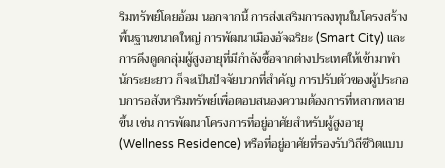ริมทรัพย์โดยอ้อม นอกจากนี้ การส่งเสริมการลงทุนในโครงสร้างพื้นฐานขนาดใหญ่ การพัฒนาเมืองอัจฉริยะ (Smart City) และการดึงดูดกลุ่มผู้สูงอายุที่มีกำลังซื้อจากต่างประเทศให้เข้ามาพำนักระยะยาว ก็จะเป็นปัจจัยบวกที่สำคัญ การปรับตัวของผู้ประกอบการอสังหาริมทรัพย์เพื่อตอบสนองความต้องการที่หลากหลายขึ้น เช่น การพัฒนาโครงการที่อยู่อาศัยสำหรับผู้สูงอายุ (Wellness Residence) หรือที่อยู่อาศัยที่รองรับวิถีชีวิตแบบ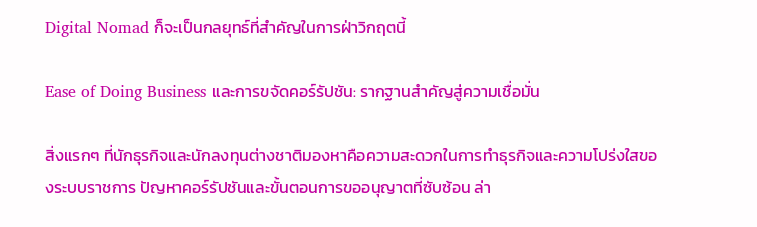Digital Nomad ก็จะเป็นกลยุทธ์ที่สำคัญในการฝ่าวิกฤตนี้

Ease of Doing Business และการขจัดคอร์รัปชัน: รากฐานสำคัญสู่ความเชื่อมั่น

สิ่งแรกๆ ที่นักธุรกิจและนักลงทุนต่างชาติมองหาคือความสะดวกในการทำธุรกิจและความโปร่งใสของระบบราชการ ปัญหาคอร์รัปชันและขั้นตอนการขออนุญาตที่ซับซ้อน ล่า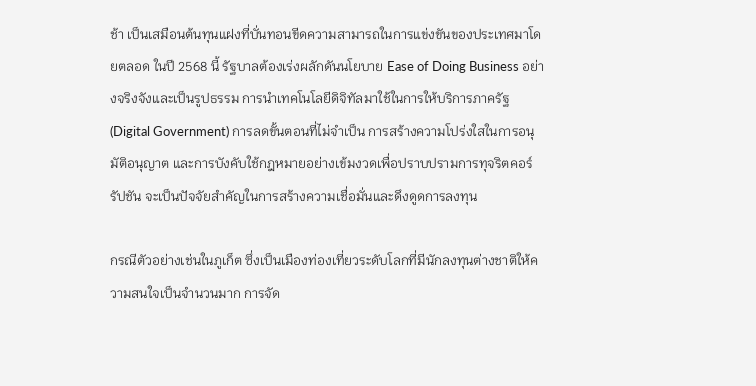ช้า เป็นเสมือนต้นทุนแฝงที่บั่นทอนขีดความสามารถในการแข่งขันของประเทศมาโดยตลอด ในปี 2568 นี้ รัฐบาลต้องเร่งผลักดันนโยบาย Ease of Doing Business อย่างจริงจังและเป็นรูปธรรม การนำเทคโนโลยีดิจิทัลมาใช้ในการให้บริการภาครัฐ (Digital Government) การลดขั้นตอนที่ไม่จำเป็น การสร้างความโปร่งใสในการอนุมัติอนุญาต และการบังคับใช้กฎหมายอย่างเข้มงวดเพื่อปราบปรามการทุจริตคอร์รัปชัน จะเป็นปัจจัยสำคัญในการสร้างความเชื่อมั่นและดึงดูดการลงทุน

กรณีตัวอย่างเช่นในภูเก็ต ซึ่งเป็นเมืองท่องเที่ยวระดับโลกที่มีนักลงทุนต่างชาติให้ความสนใจเป็นจำนวนมาก การจัด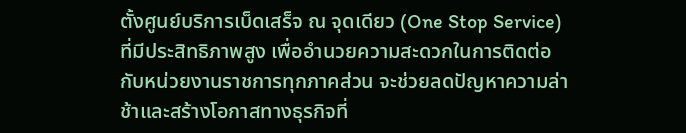ตั้งศูนย์บริการเบ็ดเสร็จ ณ จุดเดียว (One Stop Service) ที่มีประสิทธิภาพสูง เพื่ออำนวยความสะดวกในการติดต่อกับหน่วยงานราชการทุกภาคส่วน จะช่วยลดปัญหาความล่าช้าและสร้างโอกาสทางธุรกิจที่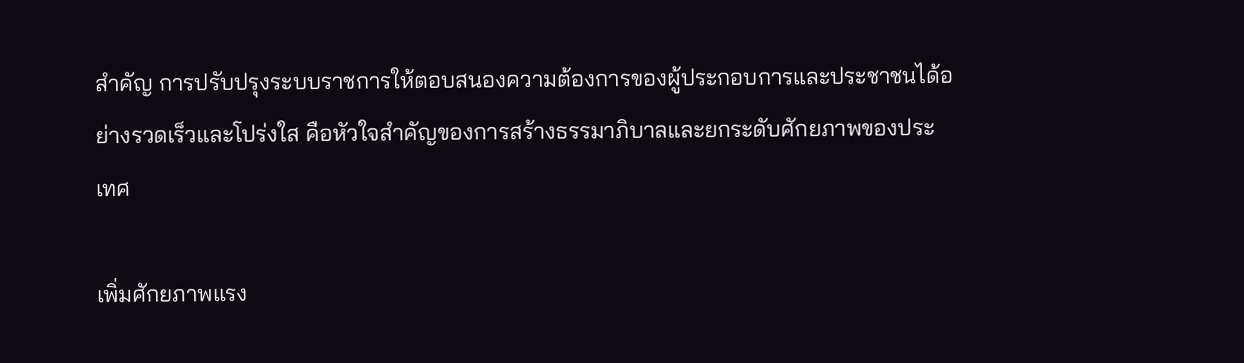สำคัญ การปรับปรุงระบบราชการให้ตอบสนองความต้องการของผู้ประกอบการและประชาชนได้อย่างรวดเร็วและโปร่งใส คือหัวใจสำคัญของการสร้างธรรมาภิบาลและยกระดับศักยภาพของประเทศ

เพิ่มศักยภาพแรง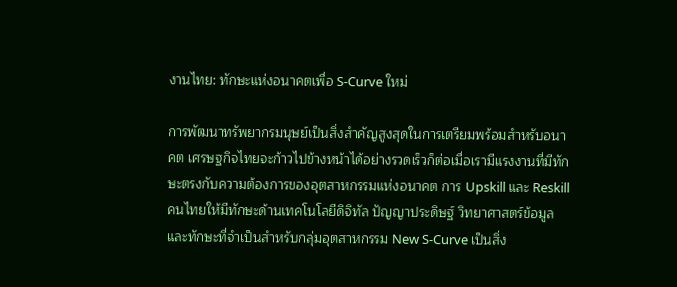งานไทย: ทักษะแห่งอนาคตเพื่อ S-Curve ใหม่

การพัฒนาทรัพยากรมนุษย์เป็นสิ่งสำคัญสูงสุดในการเตรียมพร้อมสำหรับอนาคต เศรษฐกิจไทยจะก้าวไปข้างหน้าได้อย่างรวดเร็วก็ต่อเมื่อเรามีแรงงานที่มีทักษะตรงกับความต้องการของอุตสาหกรรมแห่งอนาคต การ Upskill และ Reskill คนไทยให้มีทักษะด้านเทคโนโลยีดิจิทัล ปัญญาประดิษฐ์ วิทยาศาสตร์ข้อมูล และทักษะที่จำเป็นสำหรับกลุ่มอุตสาหกรรม New S-Curve เป็นสิ่ง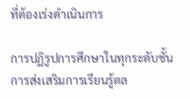ที่ต้องเร่งดำเนินการ

การปฏิรูปการศึกษาในทุกระดับชั้น การส่งเสริมการเรียนรู้ตล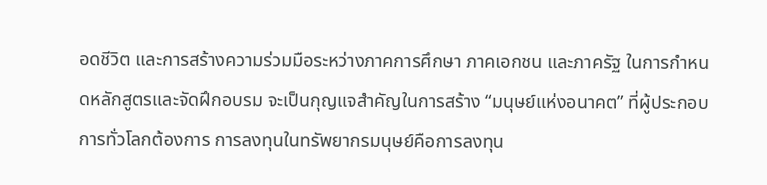อดชีวิต และการสร้างความร่วมมือระหว่างภาคการศึกษา ภาคเอกชน และภาครัฐ ในการกำหนดหลักสูตรและจัดฝึกอบรม จะเป็นกุญแจสำคัญในการสร้าง “มนุษย์แห่งอนาคต” ที่ผู้ประกอบการทั่วโลกต้องการ การลงทุนในทรัพยากรมนุษย์คือการลงทุน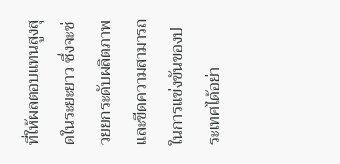ที่ให้ผลตอบแทนสูงสุดในระยะยาว ซึ่งจะช่วยยกระดับผลิตภาพและขีดความสามารถในการแข่งขันของประเทศได้อย่า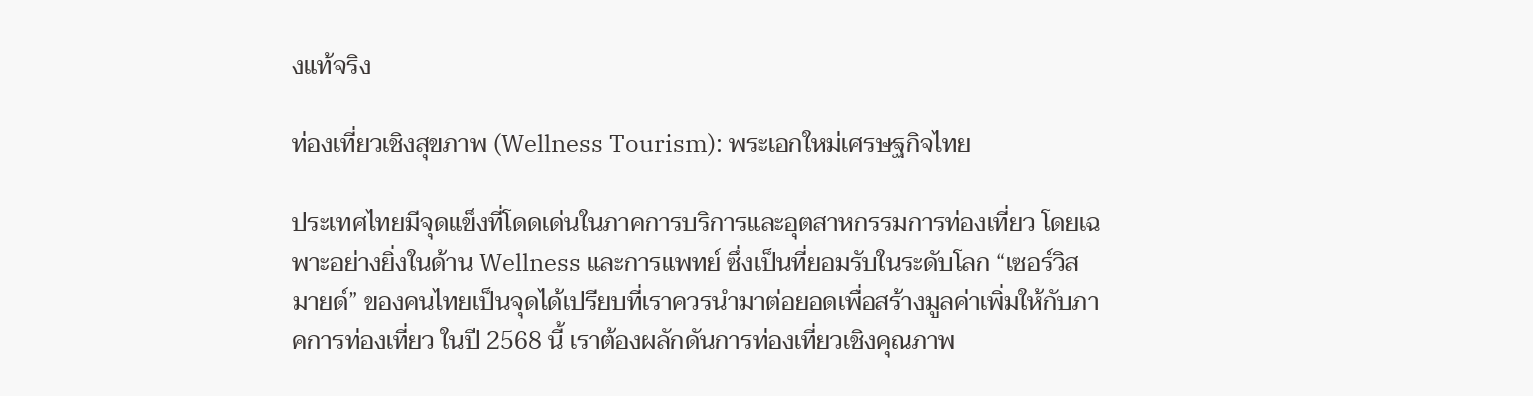งแท้จริง

ท่องเที่ยวเชิงสุขภาพ (Wellness Tourism): พระเอกใหม่เศรษฐกิจไทย

ประเทศไทยมีจุดแข็งที่โดดเด่นในภาคการบริการและอุตสาหกรรมการท่องเที่ยว โดยเฉพาะอย่างยิ่งในด้าน Wellness และการแพทย์ ซึ่งเป็นที่ยอมรับในระดับโลก “เซอร์วิสมายด์” ของคนไทยเป็นจุดได้เปรียบที่เราควรนำมาต่อยอดเพื่อสร้างมูลค่าเพิ่มให้กับภาคการท่องเที่ยว ในปี 2568 นี้ เราต้องผลักดันการท่องเที่ยวเชิงคุณภาพ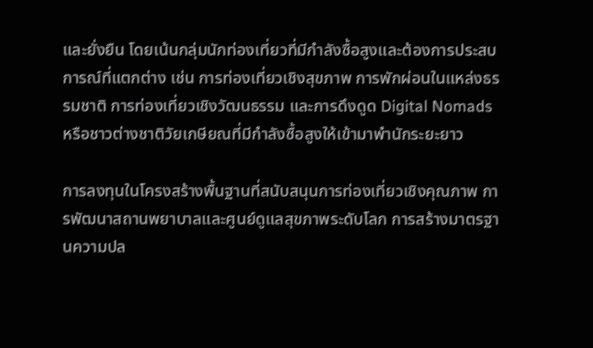และยั่งยืน โดยเน้นกลุ่มนักท่องเที่ยวที่มีกำลังซื้อสูงและต้องการประสบการณ์ที่แตกต่าง เช่น การท่องเที่ยวเชิงสุขภาพ การพักผ่อนในแหล่งธรรมชาติ การท่องเที่ยวเชิงวัฒนธรรม และการดึงดูด Digital Nomads หรือชาวต่างชาติวัยเกษียณที่มีกำลังซื้อสูงให้เข้ามาพำนักระยะยาว

การลงทุนในโครงสร้างพื้นฐานที่สนับสนุนการท่องเที่ยวเชิงคุณภาพ การพัฒนาสถานพยาบาลและศูนย์ดูแลสุขภาพระดับโลก การสร้างมาตรฐานความปล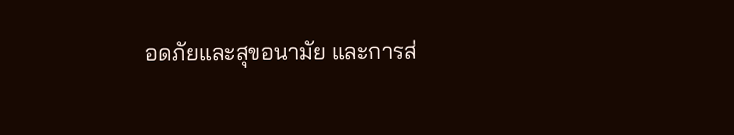อดภัยและสุขอนามัย และการส่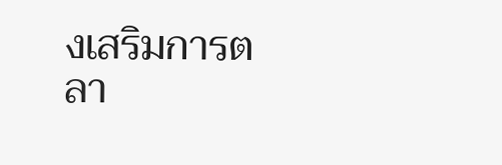งเสริมการตลา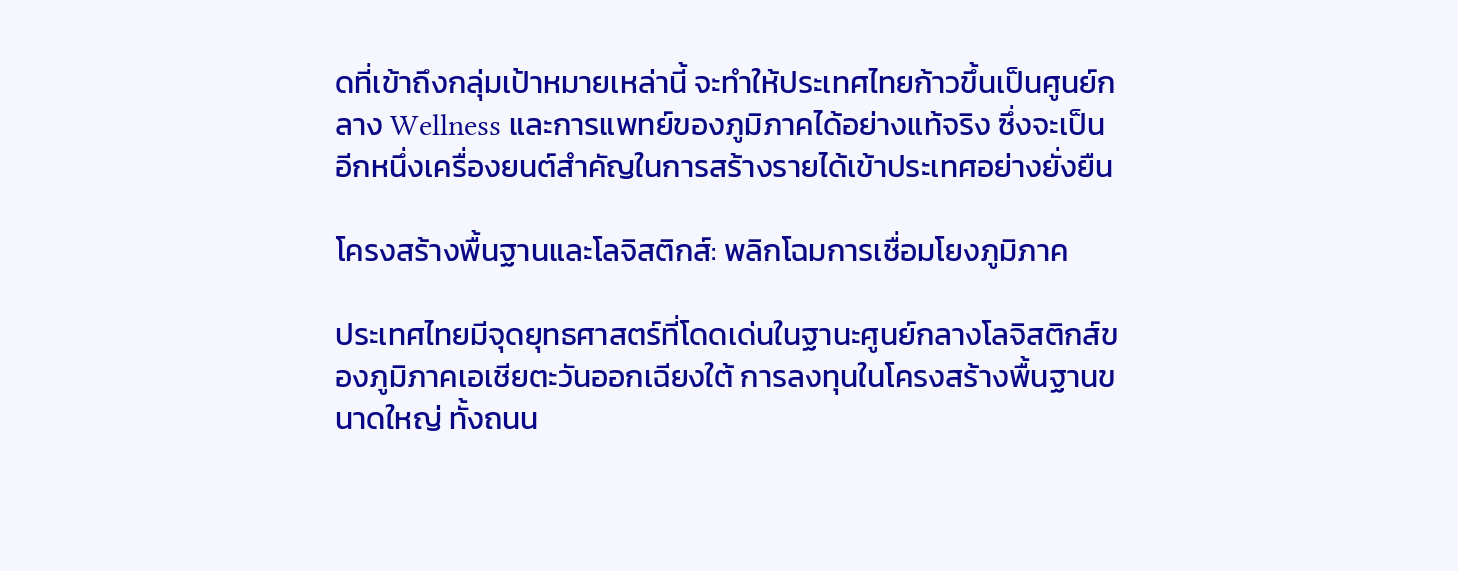ดที่เข้าถึงกลุ่มเป้าหมายเหล่านี้ จะทำให้ประเทศไทยก้าวขึ้นเป็นศูนย์กลาง Wellness และการแพทย์ของภูมิภาคได้อย่างแท้จริง ซึ่งจะเป็นอีกหนึ่งเครื่องยนต์สำคัญในการสร้างรายได้เข้าประเทศอย่างยั่งยืน

โครงสร้างพื้นฐานและโลจิสติกส์: พลิกโฉมการเชื่อมโยงภูมิภาค

ประเทศไทยมีจุดยุทธศาสตร์ที่โดดเด่นในฐานะศูนย์กลางโลจิสติกส์ของภูมิภาคเอเชียตะวันออกเฉียงใต้ การลงทุนในโครงสร้างพื้นฐานขนาดใหญ่ ทั้งถนน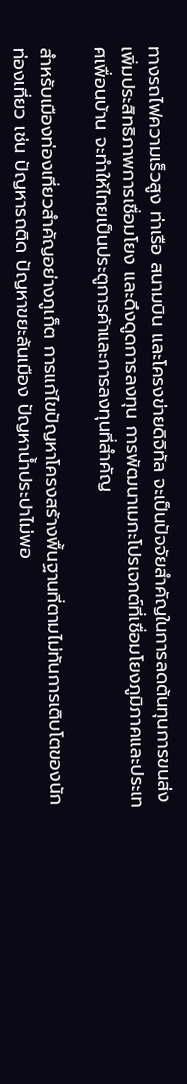ทางรถไฟความเร็วสูง ท่าเรือ สนามบิน และโครงข่ายดิจิทัล จะเป็นปัจจัยสำคัญในการลดต้นทุนการขนส่ง เพิ่มประสิทธิภาพการเชื่อมโยง และดึงดูดการลงทุน การพัฒนาเมกะโปรเจกต์ที่เชื่อมโยงภูมิภาคและประเทศเพื่อนบ้าน จะทำให้ไทยเป็นประตูการค้าและการลงทุนที่สำคัญ

สำหรับเมืองท่องเที่ยวสำคัญอย่างภูเก็ต การแก้ไขปัญหาโครงสร้างพื้นฐานที่ตามไม่ทันการเติบโตของนักท่องเที่ยว เช่น ปัญหารถติด ปัญหาขยะล้นเมือง ปัญหาน้ำประปาไม่พอ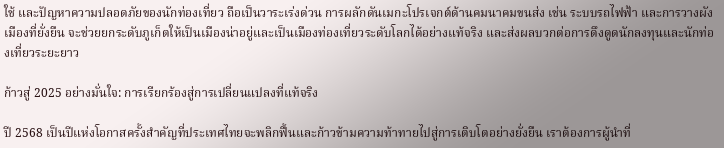ใช้ และปัญหาความปลอดภัยของนักท่องเที่ยว ถือเป็นวาระเร่งด่วน การผลักดันเมกะโปรเจกต์ด้านคมนาคมขนส่ง เช่น ระบบรถไฟฟ้า และการวางผังเมืองที่ยั่งยืน จะช่วยยกระดับภูเก็ตให้เป็นเมืองน่าอยู่และเป็นเมืองท่องเที่ยวระดับโลกได้อย่างแท้จริง และส่งผลบวกต่อการดึงดูดนักลงทุนและนักท่องเที่ยวระยะยาว

ก้าวสู่ 2025 อย่างมั่นใจ: การเรียกร้องสู่การเปลี่ยนแปลงที่แท้จริง

ปี 2568 เป็นปีแห่งโอกาสครั้งสำคัญที่ประเทศไทยจะพลิกฟื้นและก้าวข้ามความท้าทายไปสู่การเติบโตอย่างยั่งยืน เราต้องการผู้นำที่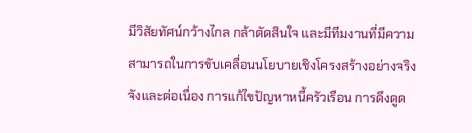มีวิสัยทัศน์กว้างไกล กล้าตัดสินใจ และมีทีมงานที่มีความสามารถในการขับเคลื่อนนโยบายเชิงโครงสร้างอย่างจริงจังและต่อเนื่อง การแก้ไขปัญหาหนี้ครัวเรือน การดึงดูด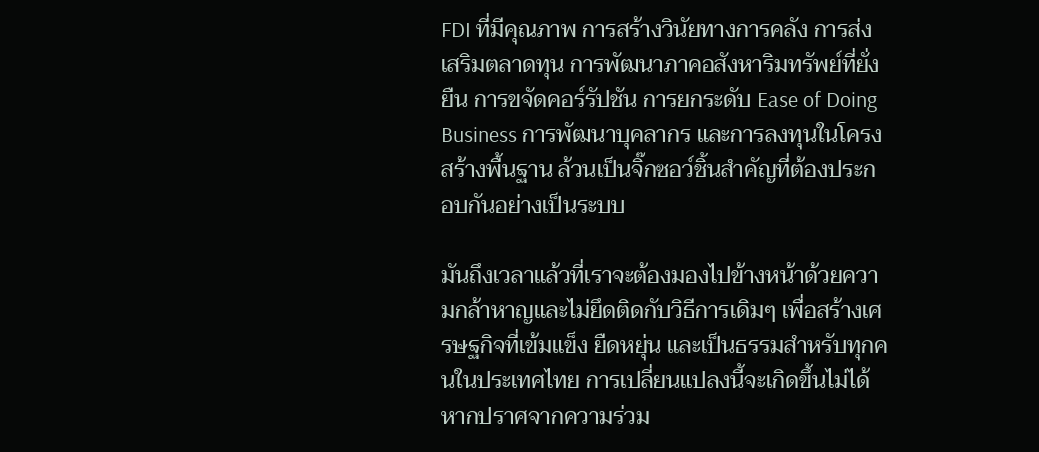FDI ที่มีคุณภาพ การสร้างวินัยทางการคลัง การส่งเสริมตลาดทุน การพัฒนาภาคอสังหาริมทรัพย์ที่ยั่งยืน การขจัดคอร์รัปชัน การยกระดับ Ease of Doing Business การพัฒนาบุคลากร และการลงทุนในโครงสร้างพื้นฐาน ล้วนเป็นจิ๊กซอว์ชิ้นสำคัญที่ต้องประกอบกันอย่างเป็นระบบ

มันถึงเวลาแล้วที่เราจะต้องมองไปข้างหน้าด้วยความกล้าหาญและไม่ยึดติดกับวิธีการเดิมๆ เพื่อสร้างเศรษฐกิจที่เข้มแข็ง ยืดหยุ่น และเป็นธรรมสำหรับทุกคนในประเทศไทย การเปลี่ยนแปลงนี้จะเกิดขึ้นไม่ได้หากปราศจากความร่วม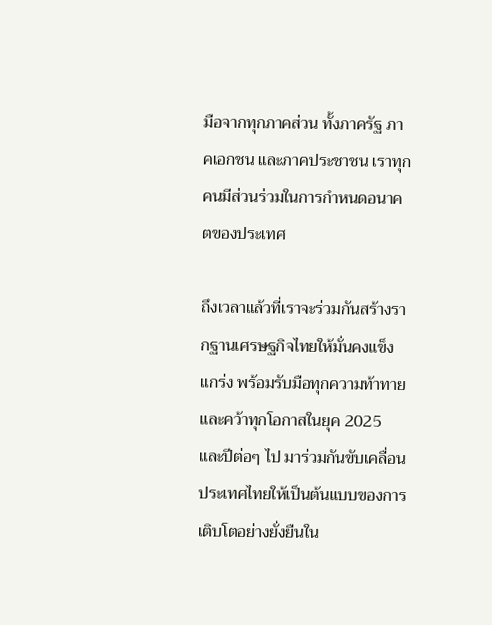มือจากทุกภาคส่วน ทั้งภาครัฐ ภาคเอกชน และภาคประชาชน เราทุกคนมีส่วนร่วมในการกำหนดอนาคตของประเทศ

ถึงเวลาแล้วที่เราจะร่วมกันสร้างรากฐานเศรษฐกิจไทยให้มั่นคงแข็งแกร่ง พร้อมรับมือทุกความท้าทาย และคว้าทุกโอกาสในยุค 2025 และปีต่อๆ ไป มาร่วมกันขับเคลื่อนประเทศไทยให้เป็นต้นแบบของการเติบโตอย่างยั่งยืนใน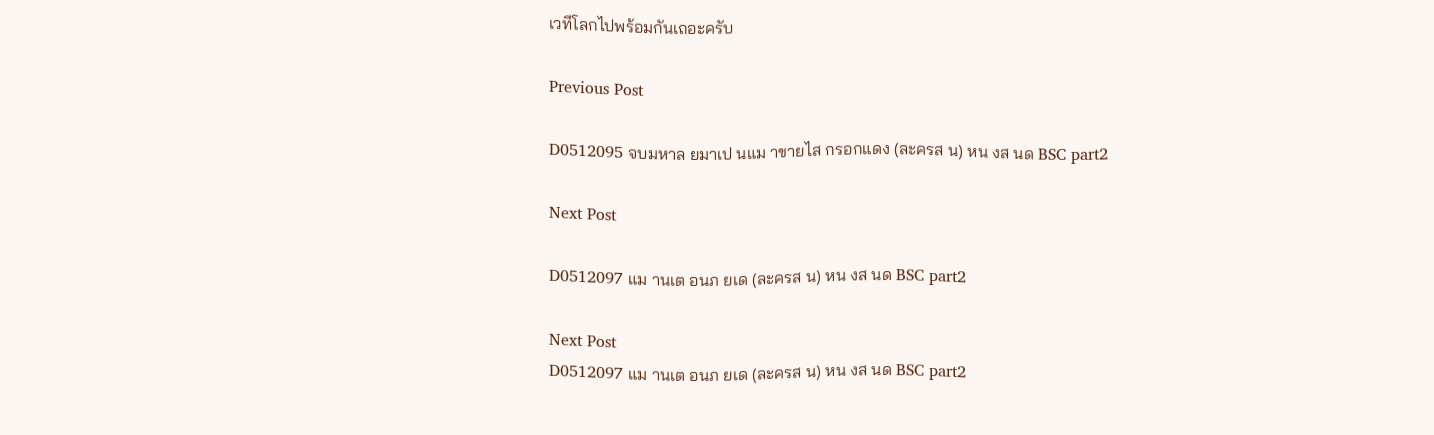เวทีโลกไปพร้อมกันเถอะครับ

Previous Post

D0512095 จบมหาล ยมาเป นแม าขายไส กรอกแดง (ละครส น) หน งส นด BSC part2

Next Post

D0512097 แม านเต อนภ ยเด (ละครส น) หน งส นด BSC part2

Next Post
D0512097 แม านเต อนภ ยเด (ละครส น) หน งส นด BSC part2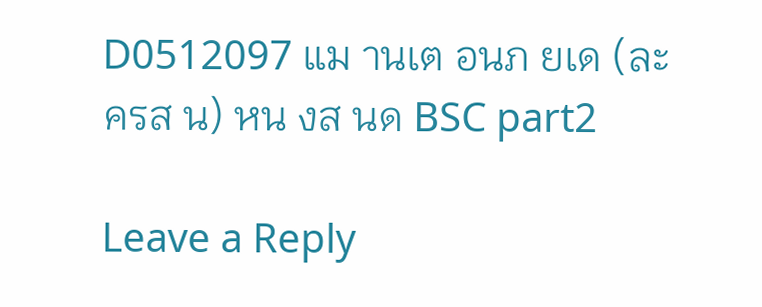D0512097 แม านเต อนภ ยเด (ละครส น) หน งส นด BSC part2

Leave a Reply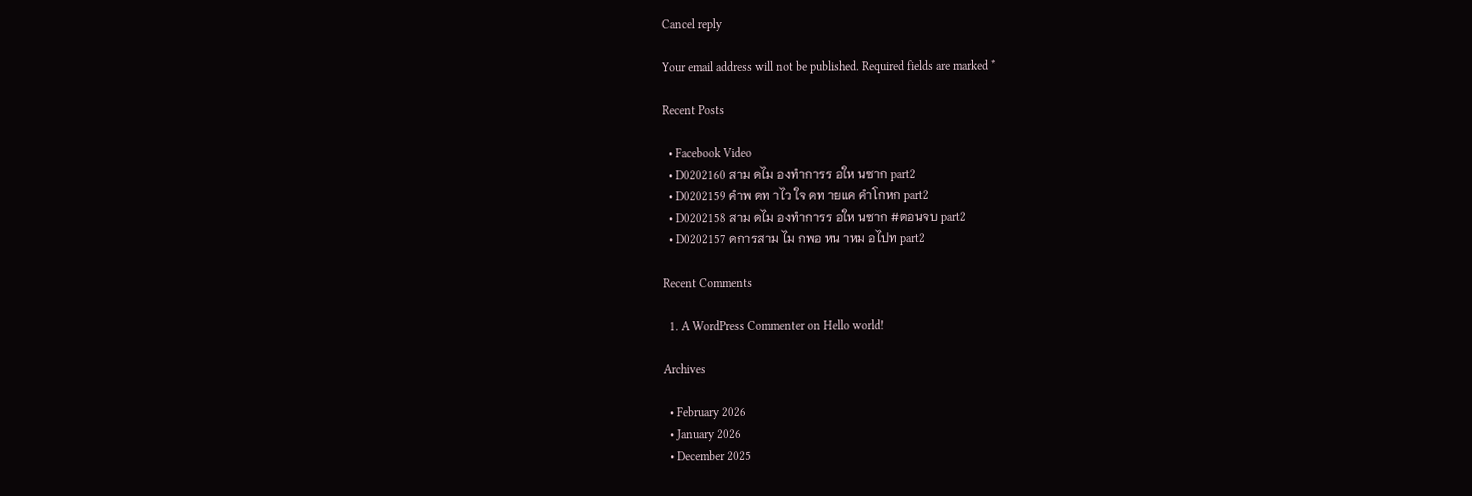Cancel reply

Your email address will not be published. Required fields are marked *

Recent Posts

  • Facebook Video
  • D0202160 สาม ดไม องทำการร อให นซาก part2
  • D0202159 คำพ ดท าไว ใจ ดท ายแค คำโกหก part2
  • D0202158 สาม ดไม องทำการร อให นซาก #ตอนจบ part2
  • D0202157 ดการสาม ไม กพอ หน าหม อไปท part2

Recent Comments

  1. A WordPress Commenter on Hello world!

Archives

  • February 2026
  • January 2026
  • December 2025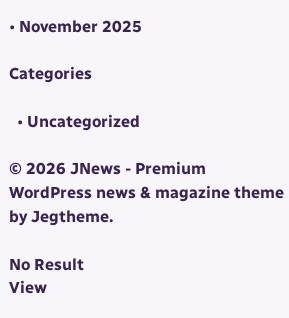• November 2025

Categories

  • Uncategorized

© 2026 JNews - Premium WordPress news & magazine theme by Jegtheme.

No Result
View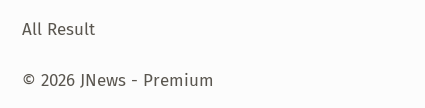All Result

© 2026 JNews - Premium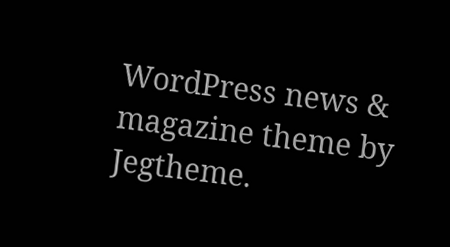WordPress news & magazine theme by Jegtheme.